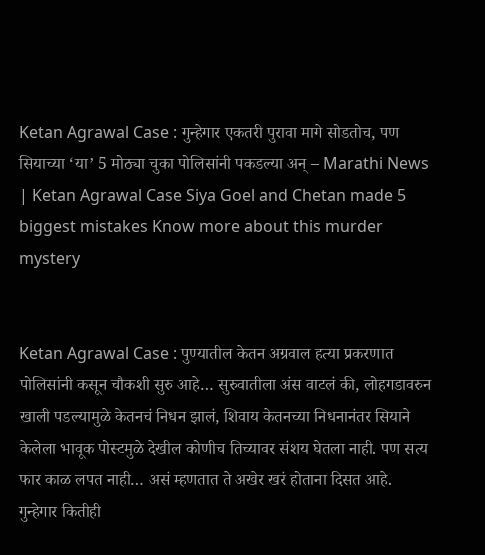Ketan Agrawal Case : गुन्हेगार एकतरी पुरावा मागे सोडतोच, पण सियाच्या ‘या’ 5 मोठ्या चुका पोलिसांनी पकडल्या अन् – Marathi News | Ketan Agrawal Case Siya Goel and Chetan made 5 biggest mistakes Know more about this murder mystery


Ketan Agrawal Case : पुण्यातील केतन अग्रवाल हत्या प्रकरणात पोलिसांनी कसून चौकशी सुरु आहे… सुरुवातीला अंस वाटलं की, लोहगडावरुन खाली पडल्यामुळे केतनचं निधन झालं, शिवाय केतनच्या निधनानंतर सियाने केलेला भावूक पोस्टमुळे देखील कोणीच तिच्यावर संशय घेतला नाही. पण सत्य फार काळ लपत नाही… असं म्हणतात ते अखेर खरं होताना दिसत आहे. गुन्हेगार कितीही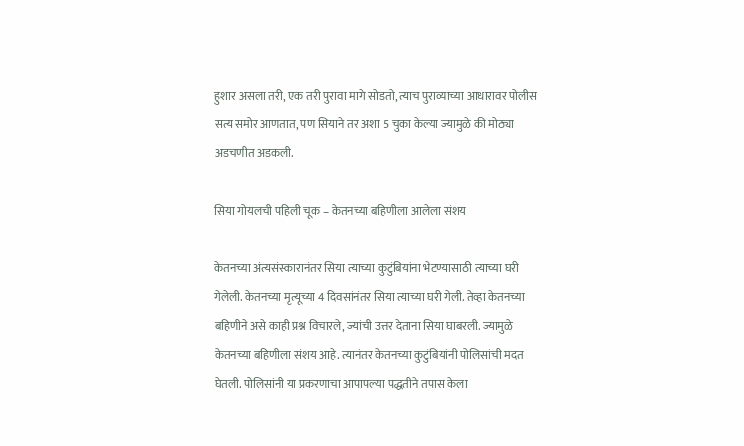हुशार असला तरी, एक तरी पुरावा मागे सोडतो, त्याच पुराव्याच्या आधारावर पोलीस सत्य समोर आणतात, पण सियाने तर अशा 5 चुका केल्या ज्यामुळे की मोठ्या अडचणीत अडकली.

सिया गोयलची पहिली चूक – केतनच्या बहिणीला आलेला संशय

केतनच्या अंत्यसंस्कारानंतर सिया त्याच्या कुटुंबियांना भेटण्यासाठी त्याच्या घरी गेलेली. केतनच्या मृत्यूच्या 4 दिवसांनंतर सिया त्याच्या घरी गेली. तेव्हा केतनच्या बहिणीने असे काही प्रश्न विचारले, ज्यांची उत्तर देताना सिया घाबरली. ज्यामुळे केतनच्या बहिणीला संशय आहे. त्यानंतर केतनच्या कुटुंबियांनी पोलिसांची मदत घेतली. पोलिसांनी या प्रकरणाचा आपापल्या पद्धतीने तपास केला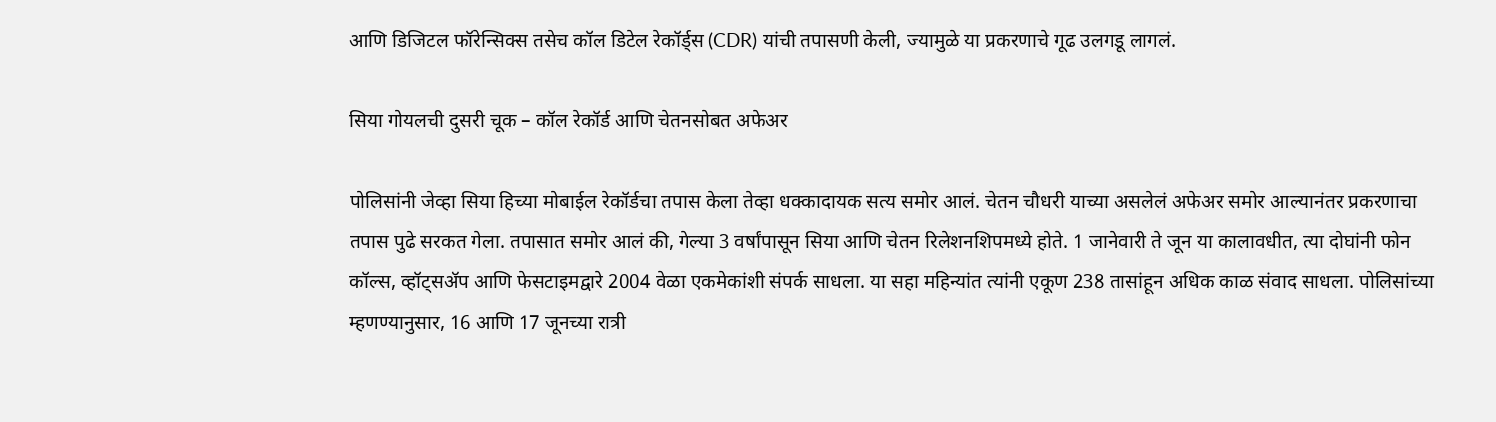आणि डिजिटल फॉरेन्सिक्स तसेच कॉल डिटेल रेकॉर्ड्स (CDR) यांची तपासणी केली, ज्यामुळे या प्रकरणाचे गूढ उलगडू लागलं.

सिया गोयलची दुसरी चूक – कॉल रेकॉर्ड आणि चेतनसोबत अफेअर

पोलिसांनी जेव्हा सिया हिच्या मोबाईल रेकॉर्डचा तपास केला तेव्हा धक्कादायक सत्य समोर आलं. चेतन चौधरी याच्या असलेलं अफेअर समोर आल्यानंतर प्रकरणाचा तपास पुढे सरकत गेला. तपासात समोर आलं की, गेल्या 3 वर्षांपासून सिया आणि चेतन रिलेशनशिपमध्ये होते. 1 जानेवारी ते जून या कालावधीत, त्या दोघांनी फोन कॉल्स, व्हॉट्सॲप आणि फेसटाइमद्वारे 2004 वेळा एकमेकांशी संपर्क साधला. या सहा महिन्यांत त्यांनी एकूण 238 तासांहून अधिक काळ संवाद साधला. पोलिसांच्या म्हणण्यानुसार, 16 आणि 17 जूनच्या रात्री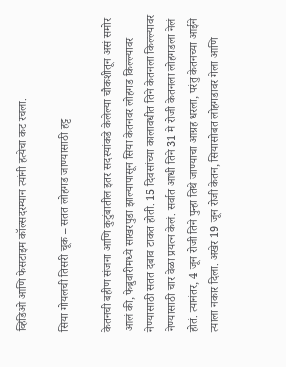व्हिडिओ आणि फेसटाइम कॉल्सदरम्यान त्यांनी हत्येचा कट रचला.

सिया गोयलची तिसरी चूक – सतत लोहगड जाण्यासाठी हट्ट

केतनची बहीण संजना आणि कुटुंबातील इतर सदस्यांकडे केलेल्या चौकशीतून असं समोर आलं की, फेब्रुवारीमध्ये साखरपुडा झाल्यापासून सिया केतनवर लोहगड किल्ल्यावर नेण्यासाठी सतत दबाव टाकत होती. 15 दिवसांच्या कालावधीत तिने केतनला किल्ल्यावर नेण्यासाठी चार वेळा प्रयत्न केलं. सर्वात आधी तिने 31 मे रोजी केतनला लोहगडला नेलं होतं. त्यानंतर, 4 जून रोजी तिने पुन्हा तिथे जाण्याचा आग्रह धरला, परंतु केतनच्या आईने त्याला नकार दिला. अखेर 19 जून रोजी केतन, सियासोबत लोहगडावर गेला आणि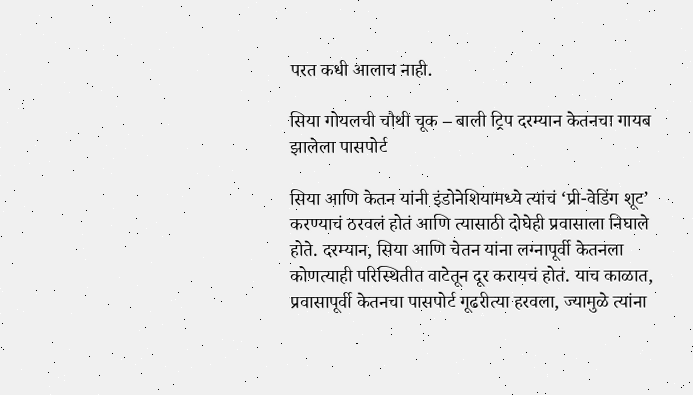परत कधी आलाच नाही.

सिया गोयलची चौथी चूक – बाली ट्रिप दरम्यान केतनचा गायब झालेला पासपोर्ट

सिया आणि केतन यांनी इंडोनेशियामध्ये त्यांचं ‘प्री-वेडिंग शूट’ करण्याचं ठरवलं होतं आणि त्यासाठी दोघेही प्रवासाला निघाले होते. दरम्यान, सिया आणि चेतन यांना लग्नापूर्वी केतनला कोणत्याही परिस्थितीत वाटेतून दूर करायचं होतं. याच काळात, प्रवासापूर्वी केतनचा पासपोर्ट गूढरीत्या हरवला, ज्यामुळे त्यांना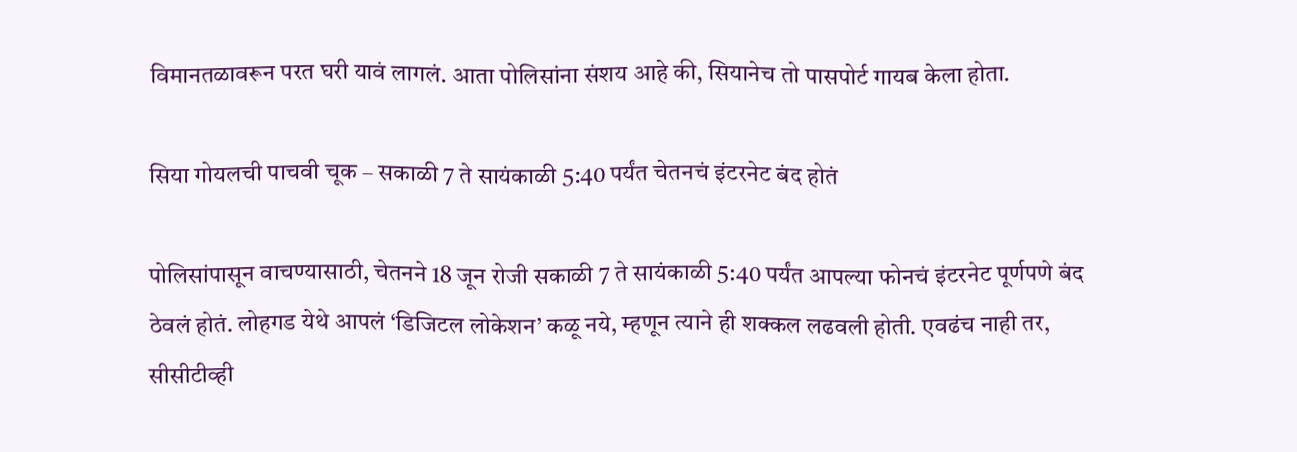विमानतळावरून परत घरी यावं लागलं. आता पोलिसांना संशय आहे की, सियानेच तो पासपोर्ट गायब केला होता.

सिया गोयलची पाचवी चूक – सकाळी 7 ते सायंकाळी 5:40 पर्यंत चेतनचं इंटरनेट बंद होतं

पोलिसांपासून वाचण्यासाठी, चेतनने 18 जून रोजी सकाळी 7 ते सायंकाळी 5:40 पर्यंत आपल्या फोनचं इंटरनेट पूर्णपणे बंद ठेवलं होतं. लोहगड येथे आपलं ‘डिजिटल लोकेशन’ कळू नये, म्हणून त्याने ही शक्कल लढवली होती. एवढंच नाही तर, सीसीटीव्ही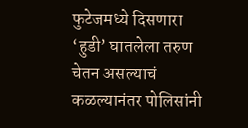फुटेजमध्ये दिसणारा ‘हुडी’ घातलेला तरुण चेतन असल्याचं कळल्यानंतर पोलिसांनी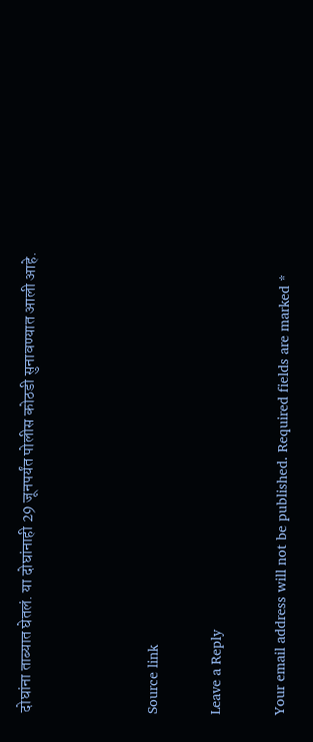दोघांना ताब्यात घेतलं. या दोघांनाही 29 जूनपर्यंत पोलीस कोठडी सुनावण्यात आली आहे.



Source link

Leave a Reply

Your email address will not be published. Required fields are marked *